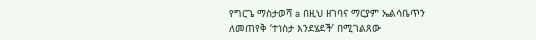የግርጌ ማስታወሻ a በዚህ ዘገባና ማርያም ኤልሳቤጥን ለመጠየቅ ‘ተነስታ እንደሄደች’ በሚገልጸው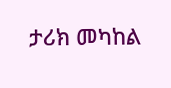ታሪክ መካከል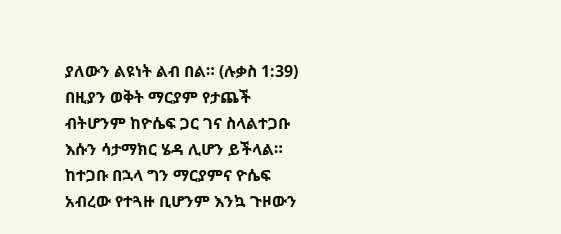ያለውን ልዩነት ልብ በል። (ሉቃስ 1:39) በዚያን ወቅት ማርያም የታጨች ብትሆንም ከዮሴፍ ጋር ገና ስላልተጋቡ እሱን ሳታማክር ሄዳ ሊሆን ይችላል። ከተጋቡ በኋላ ግን ማርያምና ዮሴፍ አብረው የተጓዙ ቢሆንም እንኳ ጉዞውን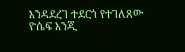እንዳደረገ ተደርጎ የተገለጸው ዮሴፍ እንጂ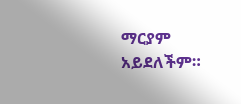ማርያም አይደለችም።